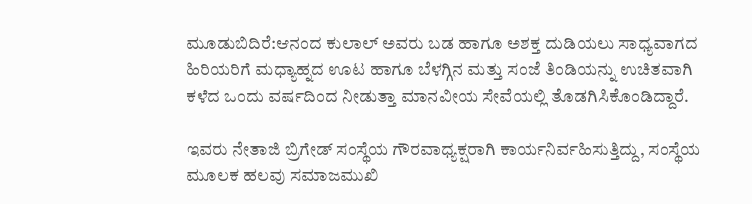ಮೂಡುಬಿದಿರೆ:ಆನಂದ ಕುಲಾಲ್ ಅವರು ಬಡ ಹಾಗೂ ಅಶಕ್ತ ದುಡಿಯಲು ಸಾಧ್ಯವಾಗದ ಹಿರಿಯರಿಗೆ ಮಧ್ಯಾಹ್ನದ ಊಟ ಹಾಗೂ ಬೆಳಗ್ಗಿನ ಮತ್ತು ಸಂಜೆ ತಿಂಡಿಯನ್ನು ಉಚಿತವಾಗಿ ಕಳೆದ ಒಂದು ವರ್ಷದಿಂದ ನೀಡುತ್ತಾ ಮಾನವೀಯ ಸೇವೆಯಲ್ಲಿ ತೊಡಗಿಸಿಕೊಂಡಿದ್ದಾರೆ.

ಇವರು ನೇತಾಜಿ ಬ್ರಿಗೇಡ್ ಸಂಸ್ಥೆಯ ಗೌರವಾಧ್ಯಕ್ಷರಾಗಿ ಕಾರ್ಯನಿರ್ವಹಿಸುತ್ತಿದ್ದು, ಸಂಸ್ಥೆಯ ಮೂಲಕ ಹಲವು ಸಮಾಜಮುಖಿ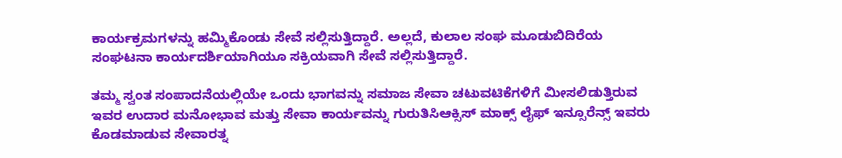ಕಾರ್ಯಕ್ರಮಗಳನ್ನು ಹಮ್ಮಿಕೊಂಡು ಸೇವೆ ಸಲ್ಲಿಸುತ್ತಿದ್ದಾರೆ. ಅಲ್ಲದೆ, ಕುಲಾಲ ಸಂಘ ಮೂಡುಬಿದಿರೆಯ ಸಂಘಟನಾ ಕಾರ್ಯದರ್ಶಿಯಾಗಿಯೂ ಸಕ್ರಿಯವಾಗಿ ಸೇವೆ ಸಲ್ಲಿಸುತ್ತಿದ್ದಾರೆ.

ತಮ್ಮ ಸ್ವಂತ ಸಂಪಾದನೆಯಲ್ಲಿಯೇ ಒಂದು ಭಾಗವನ್ನು ಸಮಾಜ ಸೇವಾ ಚಟುವಟಿಕೆಗಳಿಗೆ ಮೀಸಲಿಡುತ್ತಿರುವ ಇವರ ಉದಾರ ಮನೋಭಾವ ಮತ್ತು ಸೇವಾ ಕಾರ್ಯವನ್ನು ಗುರುತಿಸಿಆಕ್ಸಿಸ್ ಮಾಕ್ಸ್ ಲೈಫ್ ಇನ್ಸೂರೆನ್ಸ್ ಇವರು ಕೊಡಮಾಡುವ ಸೇವಾರತ್ನ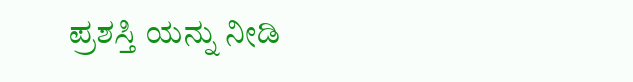ಪ್ರಶಸ್ತಿ ಯನ್ನು ನೀಡಿ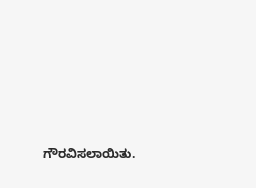ಗೌರವಿಸಲಾಯಿತು.